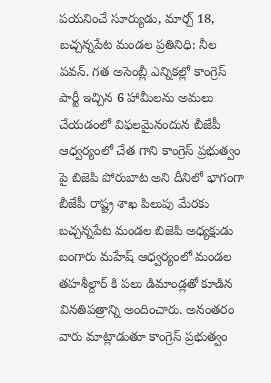పయనించే సూర్యుడు, మార్చ్ 18, బచ్చన్నపేట మండల ప్రతినిధి: నీల పవన్. గత అసెంబ్లీ ఎన్నికల్లో కాంగ్రెస్ పార్టీ ఇచ్చిన 6 హామీలను అమలు చేయడంలో విఫలమైనందున బీజేపీ ఆధ్వర్యంలో చేత గాని కాంగ్రెస్ ప్రభుత్వం పై బిజెపి పోరుబాట అని దీనిలో భాగంగా బీజేపీ రాష్ట్ర శాఖ పిలుపు మేరకు బచ్చన్నపేట మండల బిజెపి అధ్యక్షుడు బంగారు మహేష్ ఆధ్వర్యంలో మండల తహశీల్దార్ కి పలు డిమాండ్లతో కూడిన వినతిపత్రాన్ని అందించారు. అనంతరం వారు మాట్లాడుతూ కాంగ్రెస్ ప్రభుత్వం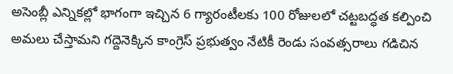అసెంబ్లీ ఎన్నికల్లో భాగంగా ఇచ్చిన 6 గ్యారంటీలకు 100 రోజులలో చట్టబద్ధత కల్పించి అమలు చేస్తామని గద్దెనెక్కిన కాంగ్రెస్ ప్రభుత్వం నేటికీ రెండు సంవత్సరాలు గడిచిన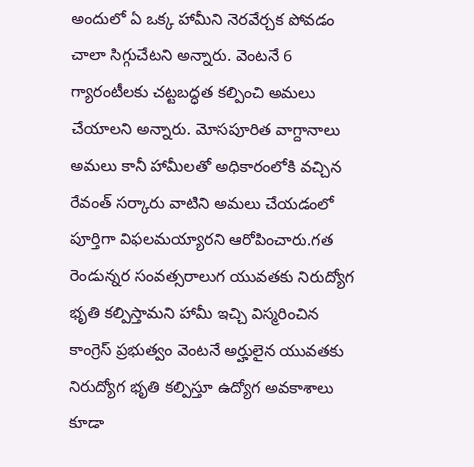అందులో ఏ ఒక్క హామీని నెరవేర్చక పోవడం చాలా సిగ్గుచేటని అన్నారు. వెంటనే 6 గ్యారంటీలకు చట్టబద్ధత కల్పించి అమలు చేయాలని అన్నారు. మోసపూరిత వాగ్దానాలు అమలు కానీ హామీలతో అధికారంలోకి వచ్చిన రేవంత్ సర్కారు వాటిని అమలు చేయడంలో పూర్తిగా విఫలమయ్యారని ఆరోపించారు.గత రెండున్నర సంవత్సరాలుగ యువతకు నిరుద్యోగ భృతి కల్పిస్తామని హామీ ఇచ్చి విస్మరించిన కాంగ్రెస్ ప్రభుత్వం వెంటనే అర్హులైన యువతకు నిరుద్యోగ భృతి కల్పిస్తూ ఉద్యోగ అవకాశాలు కూడా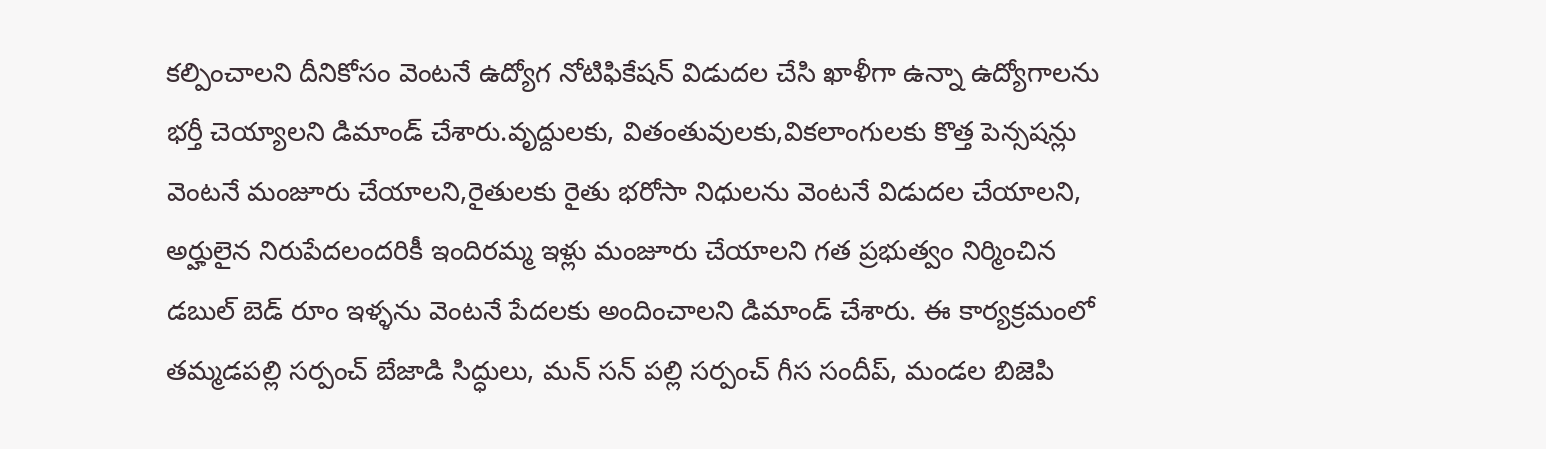కల్పించాలని దీనికోసం వెంటనే ఉద్యోగ నోటిఫికేషన్ విడుదల చేసి ఖాళీగా ఉన్నా ఉద్యోగాలను భర్తీ చెయ్యాలని డిమాండ్ చేశారు.వృద్దులకు, వితంతువులకు,వికలాంగులకు కొత్త పెన్సషన్లు వెంటనే మంజూరు చేయాలని,రైతులకు రైతు భరోసా నిధులను వెంటనే విడుదల చేయాలని, అర్హులైన నిరుపేదలందరికీ ఇందిరమ్మ ఇళ్లు మంజూరు చేయాలని గత ప్రభుత్వం నిర్మించిన డబుల్ బెడ్ రూం ఇళ్ళను వెంటనే పేదలకు అందించాలని డిమాండ్ చేశారు. ఈ కార్యక్రమంలో తమ్మడపల్లి సర్పంచ్ బేజాడి సిద్ధులు, మన్ సన్ పల్లి సర్పంచ్ గీస సందీప్, మండల బిజెపి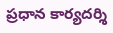ప్రధాన కార్యదర్శి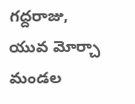గద్దరాజు, యువ మోర్చా మండల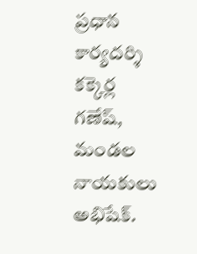ప్రధాన కార్యదర్శి కక్కెర్ల గణేష్, మండల నాయకులు అభిషేక్.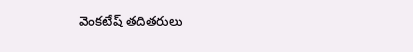వెంకటేష్ తదితరులు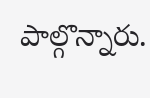పాల్గొన్నారు.